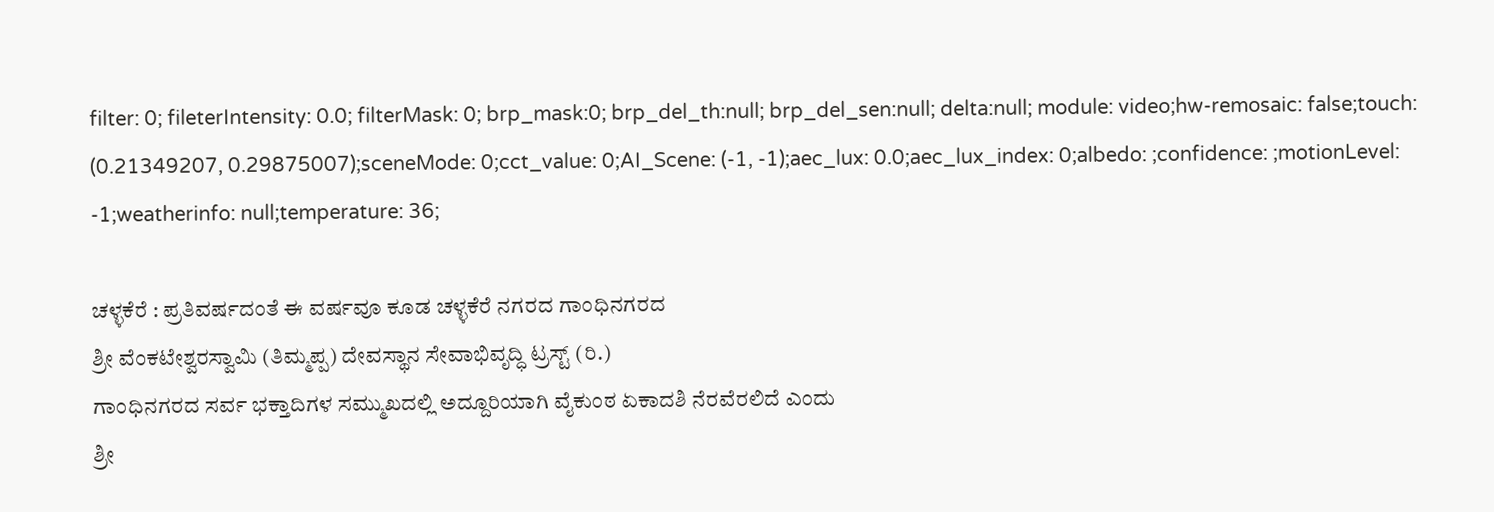filter: 0; fileterIntensity: 0.0; filterMask: 0; brp_mask:0; brp_del_th:null; brp_del_sen:null; delta:null; module: video;hw-remosaic: false;touch: (0.21349207, 0.29875007);sceneMode: 0;cct_value: 0;AI_Scene: (-1, -1);aec_lux: 0.0;aec_lux_index: 0;albedo: ;confidence: ;motionLevel: -1;weatherinfo: null;temperature: 36;

ಚಳ್ಳಕೆರೆ : ಪ್ರತಿವರ್ಷದಂತೆ ಈ ವರ್ಷವೂ ಕೂಡ ಚಳ್ಳಕೆರೆ ನಗರದ ಗಾಂಧಿನಗರದ
ಶ್ರೀ ವೆಂಕಟೇಶ್ವರಸ್ವಾಮಿ (ತಿಮ್ಮಪ್ಪ) ದೇವಸ್ಥಾನ ಸೇವಾಭಿವೃದ್ಧಿ ಟ್ರಸ್ಟ್ (ರಿ.)
ಗಾಂಧಿನಗರದ ಸರ್ವ ಭಕ್ತಾದಿಗಳ ಸಮ್ಮುಖದಲ್ಲಿ ಅದ್ದೂರಿಯಾಗಿ ವೈಕುಂಠ ಏಕಾದಶಿ ನೆರವೆರಲಿದೆ ಎಂದು
ಶ್ರೀ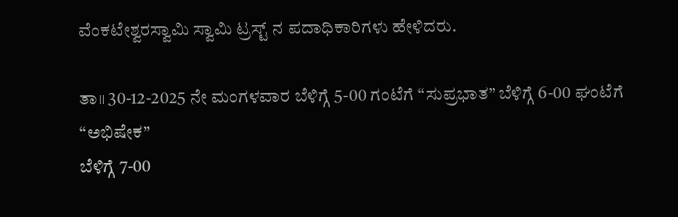ವೆಂಕಟೇಶ್ವರಸ್ವಾಮಿ ಸ್ವಾಮಿ ಟ್ರಸ್ಟ್ ನ ಪದಾಧಿಕಾರಿಗಳು ಹೇಳಿದರು.

ತಾ॥ 30-12-2025 ನೇ ಮಂಗಳವಾರ ಬೆಳಿಗ್ಗೆ 5-00 ಗಂಟೆಗೆ “ಸುಪ್ರಭಾತ” ಬೆಳಿಗ್ಗೆ 6-00 ಘಂಟೆಗೆ “ಅಭಿಷೇಕ”
ಬೆಳಿಗ್ಗೆ 7-00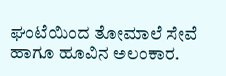ಘಂಟೆಯಿಂದ ತೋಮಾಲೆ ಸೇವೆ ಹಾಗೂ ಹೂವಿನ ಅಲಂಕಾರ.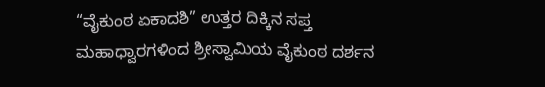“ವೈಕುಂಠ ಏಕಾದಶಿ” ಉತ್ತರ ದಿಕ್ಕಿನ ಸಪ್ತ ಮಹಾಧ್ವಾರಗಳಿಂದ ಶ್ರೀಸ್ವಾಮಿಯ ವೈಕುಂಠ ದರ್ಶನ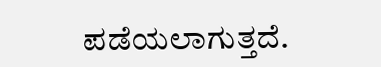ಪಡೆಯಲಾಗುತ್ತದೆ.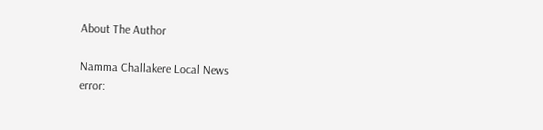About The Author

Namma Challakere Local News
error: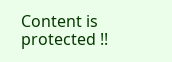Content is protected !!